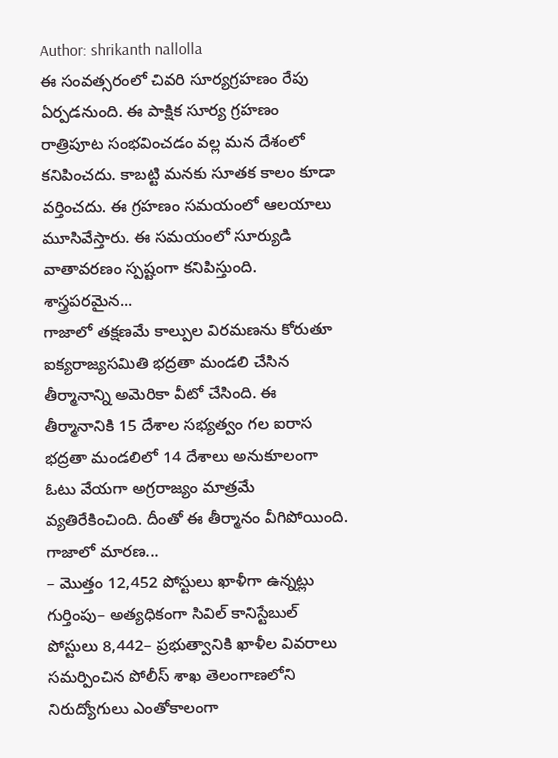Author: shrikanth nallolla
ఈ సంవత్సరంలో చివరి సూర్యగ్రహణం రేపు ఏర్పడనుంది. ఈ పాక్షిక సూర్య గ్రహణం రాత్రిపూట సంభవించడం వల్ల మన దేశంలో కనిపించదు. కాబట్టి మనకు సూతక కాలం కూడా వర్తించదు. ఈ గ్రహణం సమయంలో ఆలయాలు మూసివేస్తారు. ఈ సమయంలో సూర్యుడి వాతావరణం స్పష్టంగా కనిపిస్తుంది. శాస్త్రపరమైన...
గాజాలో తక్షణమే కాల్పుల విరమణను కోరుతూ ఐక్యరాజ్యసమితి భద్రతా మండలి చేసిన తీర్మానాన్ని అమెరికా వీటో చేసింది. ఈ తీర్మానానికి 15 దేశాల సభ్యత్వం గల ఐరాస భద్రతా మండలిలో 14 దేశాలు అనుకూలంగా ఓటు వేయగా అగ్రరాజ్యం మాత్రమే వ్యతిరేకించింది. దీంతో ఈ తీర్మానం వీగిపోయింది. గాజాలో మారణ...
– మొత్తం 12,452 పోస్టులు ఖాళీగా ఉన్నట్లు గుర్తింపు– అత్యధికంగా సివిల్ కానిస్టేబుల్ పోస్టులు 8,442– ప్రభుత్వానికి ఖాళీల వివరాలు సమర్పించిన పోలీస్ శాఖ తెలంగాణలోని నిరుద్యోగులు ఎంతోకాలంగా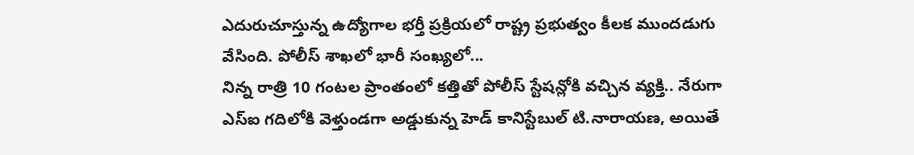ఎదురుచూస్తున్న ఉద్యోగాల భర్తీ ప్రక్రియలో రాష్ట్ర ప్రభుత్వం కీలక ముందడుగు వేసింది. పోలీస్ శాఖలో భారీ సంఖ్యలో...
నిన్న రాత్రి 10 గంటల ప్రాంతంలో కత్తితో పోలీస్ స్టేషన్లోకి వచ్చిన వ్యక్తి.. నేరుగా ఎస్ఐ గదిలోకి వెళ్తుండగా అడ్డుకున్న హెడ్ కానిస్టేబుల్ టి.నారాయణ, అయితే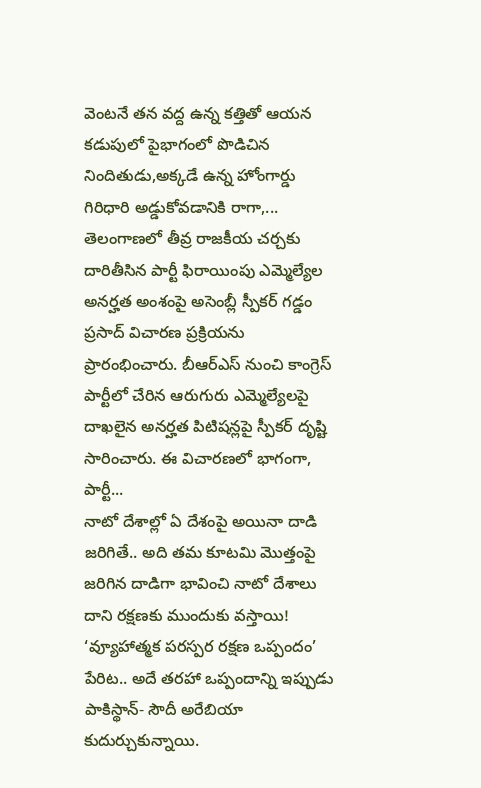వెంటనే తన వద్ద ఉన్న కత్తితో ఆయన కడుపులో పైభాగంలో పొడిచిన నిందితుడు,అక్కడే ఉన్న హోంగార్డు గిరిధారి అడ్డుకోవడానికి రాగా,...
తెలంగాణలో తీవ్ర రాజకీయ చర్చకు దారితీసిన పార్టీ ఫిరాయింపు ఎమ్మెల్యేల అనర్హత అంశంపై అసెంబ్లీ స్పీకర్ గడ్డం ప్రసాద్ విచారణ ప్రక్రియను ప్రారంభించారు. బీఆర్ఎస్ నుంచి కాంగ్రెస్ పార్టీలో చేరిన ఆరుగురు ఎమ్మెల్యేలపై దాఖలైన అనర్హత పిటిషన్లపై స్పీకర్ దృష్టి సారించారు. ఈ విచారణలో భాగంగా, పార్టీ...
నాటో దేశాల్లో ఏ దేశంపై అయినా దాడి జరిగితే.. అది తమ కూటమి మొత్తంపై జరిగిన దాడిగా భావించి నాటో దేశాలు దాని రక్షణకు ముందుకు వస్తాయి! ‘వ్యూహాత్మక పరస్పర రక్షణ ఒప్పందం’ పేరిట.. అదే తరహా ఒప్పందాన్ని ఇప్పుడు పాకిస్థాన్- సౌదీ అరేబియా కుదుర్చుకున్నాయి.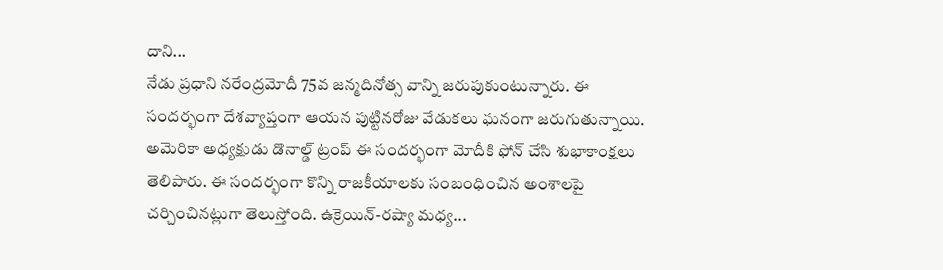దాని...
నేడు ప్రధాని నరేంద్రమోదీ 75వ జన్మదినోత్స వాన్ని జరుపుకుంటున్నారు. ఈ సందర్భంగా దేశవ్యాప్తంగా ఆయన పుట్టినరోజు వేడుకలు ఘనంగా జరుగుతున్నాయి. అమెరికా అధ్యక్షుడు డొనాల్డ్ ట్రంప్ ఈ సందర్భంగా మోదీకి ఫోన్ చేసి శుభాకాంక్షలు తెలిపారు. ఈ సందర్భంగా కొన్ని రాజకీయాలకు సంబంధించిన అంశాలపై చర్చించినట్లుగా తెలుస్తోంది. ఉక్రెయిన్-రష్యా మధ్య...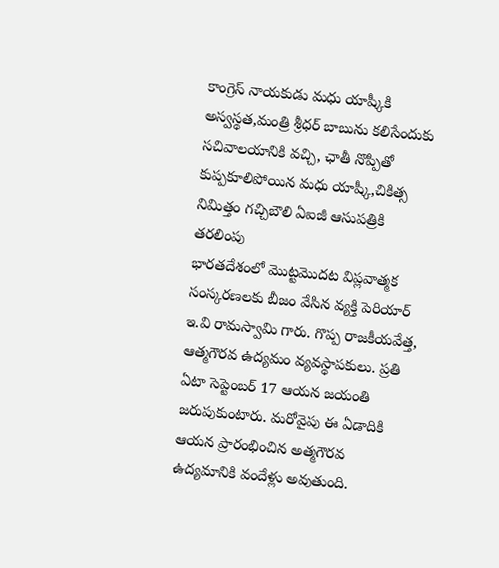కాంగ్రెస్ నాయకుడు మధు యాష్కీకి అస్వస్థత,మంత్రి శ్రీధర్ బాబును కలిసేందుకు సచివాలయానికి వచ్చి, ఛాతీ నొప్పితో కుప్పకూలిపోయిన మధు యాష్కీ,చికిత్స నిమిత్తం గచ్చిబౌలి ఏఐజీ ఆసుపత్రికి తరలింపు
భారతదేశంలో మొట్టమొదట విప్లవాత్మక సంస్కరణలకు బీజం వేసిన వ్యక్తి పెరియార్ ఇ.వి రామస్వామి గారు. గొప్ప రాజకీయవేత్త, ఆత్మగౌరవ ఉద్యమం వ్యవస్థాపకులు. ప్రతి ఏటా సెప్టెంబర్ 17 ఆయన జయంతి జరుపుకుంటారు. మరోవైపు ఈ ఏడాదికి ఆయన ప్రారంభించిన అత్మగౌరవ ఉద్యమానికి వందేళ్లు అవుతుంది.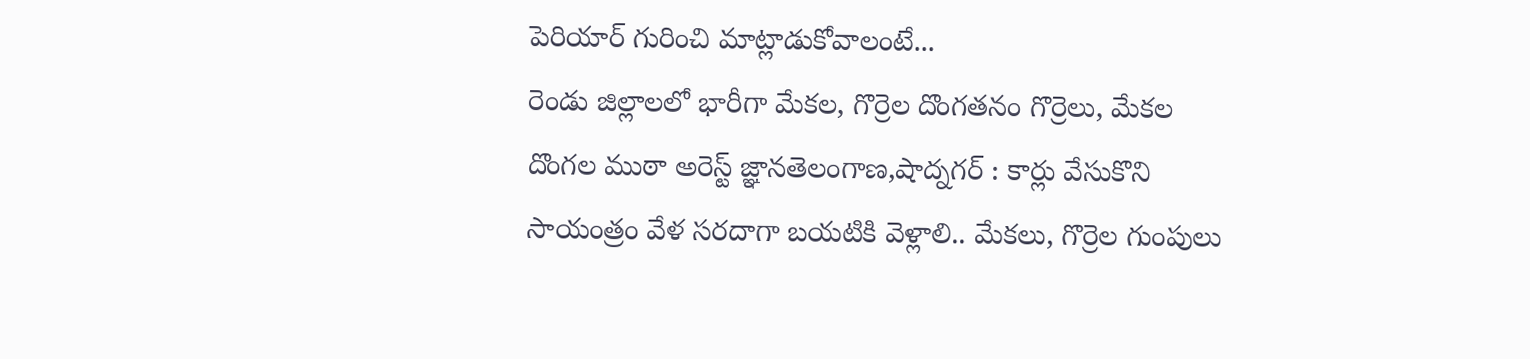పెరియార్ గురించి మాట్లాడుకోవాలంటే...
రెండు జిల్లాలలో భారీగా మేకల, గొర్రెల దొంగతనం గొర్రెలు, మేకల దొంగల ముఠా అరెస్ట్ జ్ఞానతెలంగాణ,షాద్నగర్ : కార్లు వేసుకొని సాయంత్రం వేళ సరదాగా బయటికి వెళ్లాలి.. మేకలు, గొర్రెల గుంపులు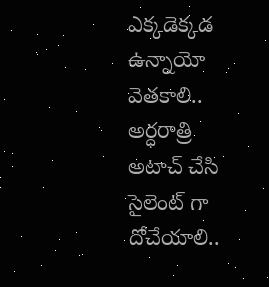ఎక్కడెక్కడ ఉన్నాయో వెతకాలి.. అర్ధరాత్రి అటాచ్ చేసి సైలెంట్ గా దోచేయాలి..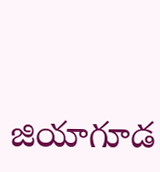జియాగూడ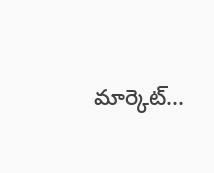మార్కెట్...